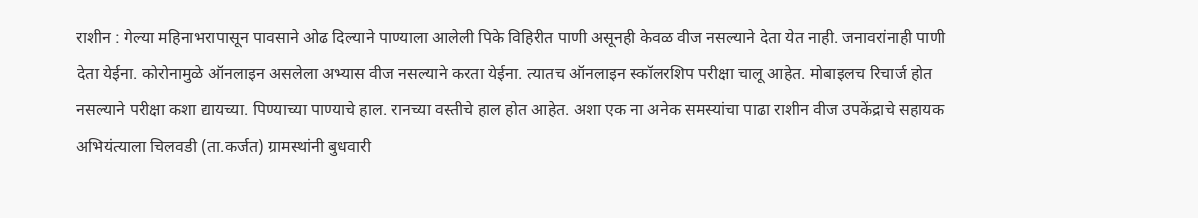राशीन : गेल्या महिनाभरापासून पावसाने ओढ दिल्याने पाण्याला आलेली पिके विहिरीत पाणी असूनही केवळ वीज नसल्याने देता येत नाही. जनावरांनाही पाणी देता येईना. कोरोनामुळे ऑनलाइन असलेला अभ्यास वीज नसल्याने करता येईना. त्यातच ऑनलाइन स्कॉलरशिप परीक्षा चालू आहेत. मोबाइलच रिचार्ज होत नसल्याने परीक्षा कशा द्यायच्या. पिण्याच्या पाण्याचे हाल. रानच्या वस्तीचे हाल होत आहेत. अशा एक ना अनेक समस्यांचा पाढा राशीन वीज उपकेंद्राचे सहायक अभियंत्याला चिलवडी (ता.कर्जत) ग्रामस्थांनी बुधवारी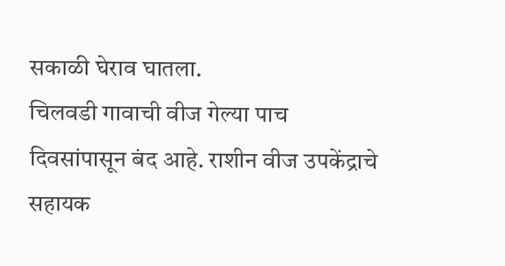सकाळी घेराव घातला.
चिलवडी गावाची वीज गेल्या पाच दिवसांपासून बंद आहे. राशीन वीज उपकेंद्राचे सहायक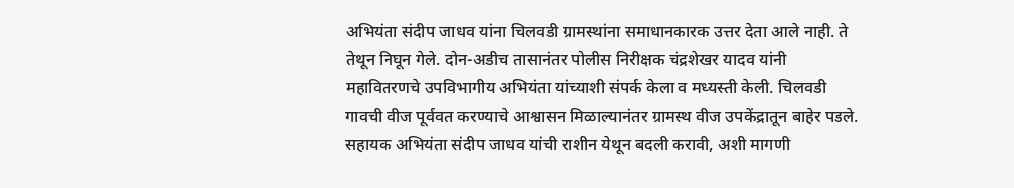अभियंता संदीप जाधव यांना चिलवडी ग्रामस्थांना समाधानकारक उत्तर देता आले नाही. ते तेथून निघून गेले. दोन-अडीच तासानंतर पोलीस निरीक्षक चंद्रशेखर यादव यांनी महावितरणचे उपविभागीय अभियंता यांच्याशी संपर्क केला व मध्यस्ती केली. चिलवडी गावची वीज पूर्ववत करण्याचे आश्वासन मिळाल्यानंतर ग्रामस्थ वीज उपकेंद्रातून बाहेर पडले.
सहायक अभियंता संदीप जाधव यांची राशीन येथून बदली करावी, अशी मागणी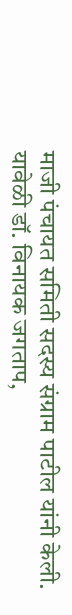माजी पंचायत समिती सदस्य संग्राम पाटील यांनी केली.
यावेळी डॉ. विनायक जगताप,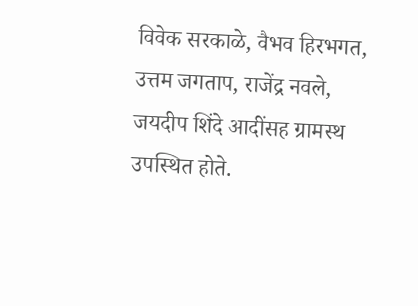विवेक सरकाळे, वैभव हिरभगत, उत्तम जगताप, राजेंद्र नवले, जयदीप शिंदे आदींसह ग्रामस्थ उपस्थित होते.